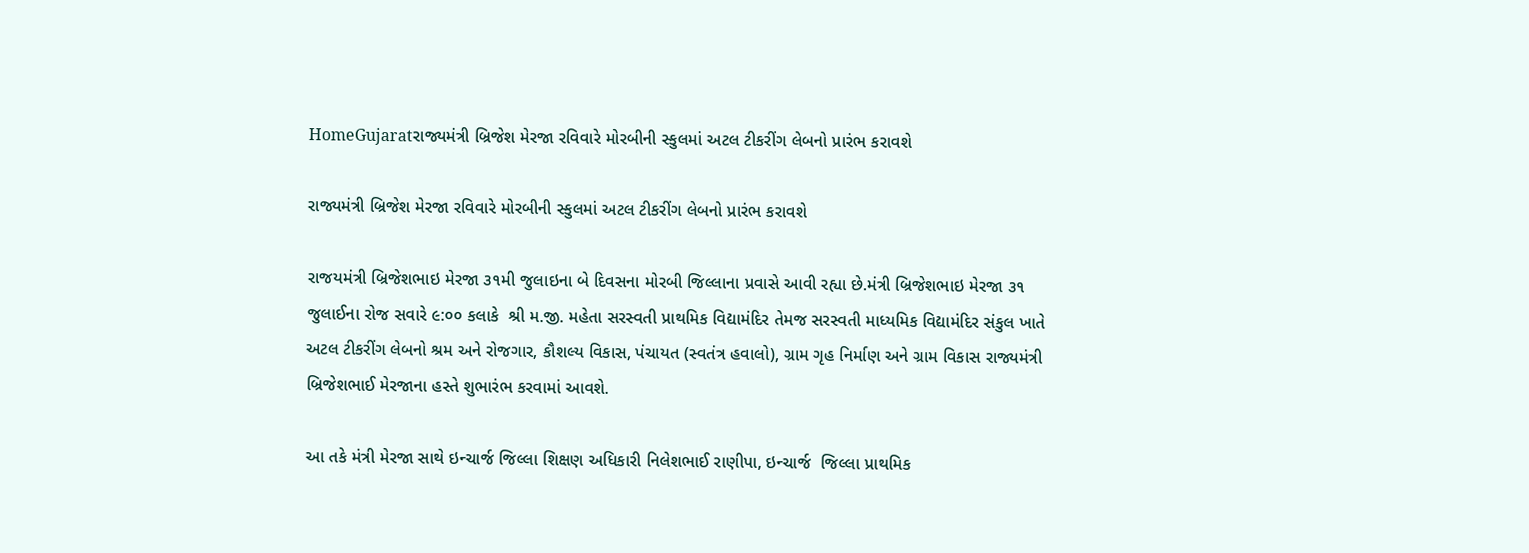HomeGujaratરાજ્યમંત્રી બ્રિજેશ મેરજા રવિવારે મોરબીની સ્કુલમાં અટલ ટીકરીંગ લેબનો પ્રારંભ કરાવશે

રાજ્યમંત્રી બ્રિજેશ મેરજા રવિવારે મોરબીની સ્કુલમાં અટલ ટીકરીંગ લેબનો પ્રારંભ કરાવશે

રાજયમંત્રી બ્રિજેશભાઇ મેરજા ૩૧મી જુલાઇના બે દિવસના મોરબી જિલ્લાના પ્રવાસે આવી રહ્યા છે.મંત્રી બ્રિજેશભાઇ મેરજા ૩૧ જુલાઈના રોજ સવારે ૯:૦૦ કલાકે  શ્રી મ.જી. મહેતા સરસ્વતી પ્રાથમિક વિદ્યામંદિર તેમજ સરસ્વતી માધ્યમિક વિદ્યામંદિર સંકુલ ખાતે અટલ ટીકરીંગ લેબનો શ્રમ અને રોજગાર, કૌશલ્ય વિકાસ, પંચાયત (સ્વતંત્ર હવાલો), ગ્રામ ગૃહ નિર્માણ અને ગ્રામ વિકાસ રાજ્યમંત્રી બ્રિજેશભાઈ મેરજાના હસ્તે શુભારંભ કરવામાં આવશે.

આ તકે મંત્રી મેરજા સાથે ઇન્ચાર્જ જિલ્લા શિક્ષણ અધિકારી નિલેશભાઈ રાણીપા, ઇન્ચાર્જ  જિલ્લા પ્રાથમિક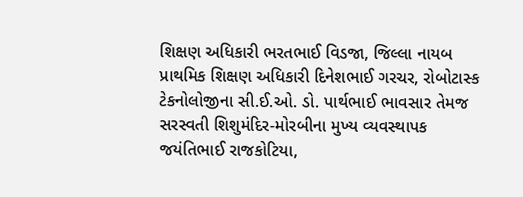શિક્ષણ અધિકારી ભરતભાઈ વિડજા, જિલ્લા નાયબ પ્રાથમિક શિક્ષણ અધિકારી દિનેશભાઈ ગરચર, રોબોટાસ્ક ટેકનોલોજીના સી.ઈ.ઓ. ડો. પાર્થભાઈ ભાવસાર તેમજ સરસ્વતી શિશુમંદિર-મોરબીના મુખ્ય વ્યવસ્થાપક જયંતિભાઈ રાજકોટિયા,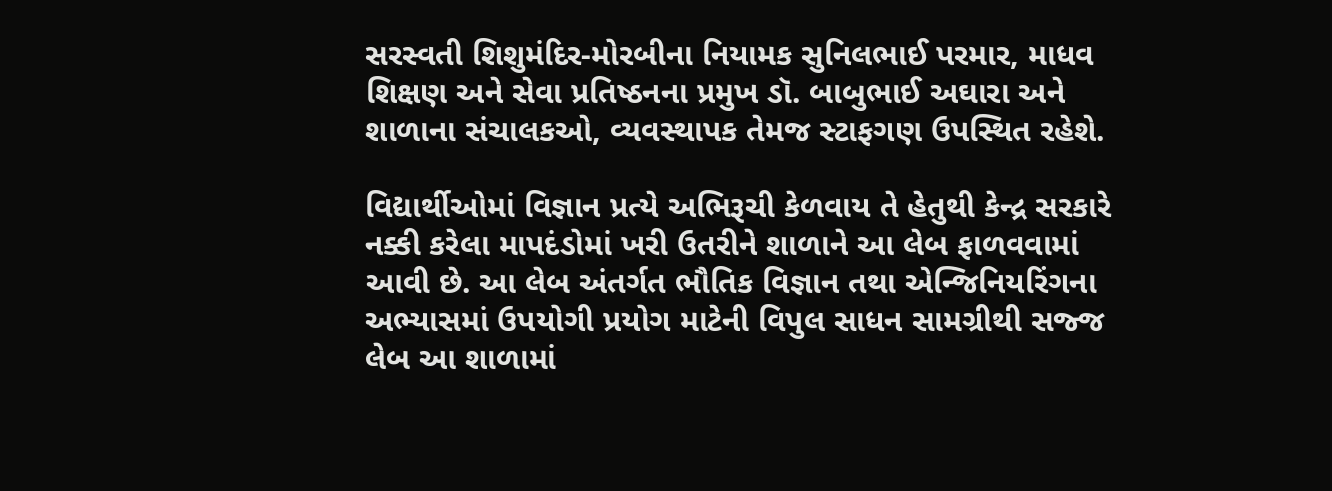સરસ્વતી શિશુમંદિર-મોરબીના નિયામક સુનિલભાઈ પરમાર, માધવ શિક્ષણ અને સેવા પ્રતિષ્ઠનના પ્રમુખ ડૉ. બાબુભાઈ અઘારા અને  શાળાના સંચાલકઓ, વ્યવસ્થાપક તેમજ સ્ટાફગણ ઉપસ્થિત રહેશે.

વિદ્યાર્થીઓમાં વિજ્ઞાન પ્રત્યે અભિરૂચી કેળવાય તે હેતુથી કેન્દ્ર સરકારે નક્કી કરેલા માપદંડોમાં ખરી ઉતરીને શાળાને આ લેબ ફાળવવામાં આવી છે. આ લેબ અંતર્ગત ભૌતિક વિજ્ઞાન તથા એન્જિનિયરિંગના અભ્યાસમાં ઉપયોગી પ્રયોગ માટેની વિપુલ સાધન સામગ્રીથી સજ્જ લેબ આ શાળામાં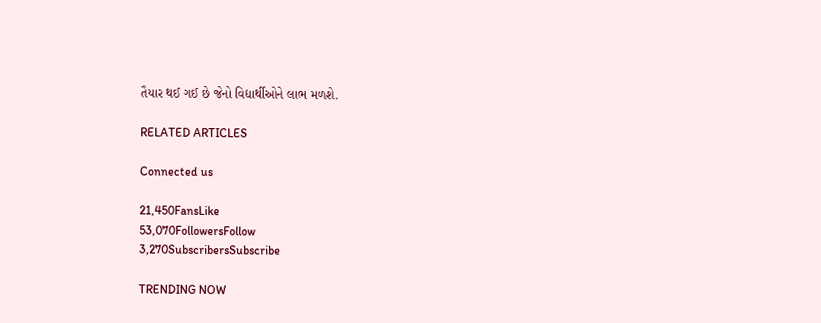તૈયાર થઈ ગઈ છે જેનો વિદ્યાર્થીઓને લાભ મળશે.

RELATED ARTICLES

Connected us

21,450FansLike
53,070FollowersFollow
3,270SubscribersSubscribe

TRENDING NOW